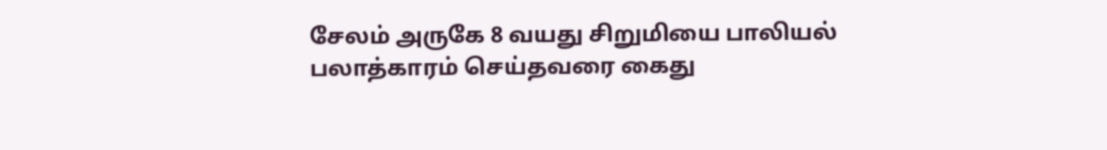சேலம் அருகே 8 வயது சிறுமியை பாலியல் பலாத்காரம் செய்தவரை கைது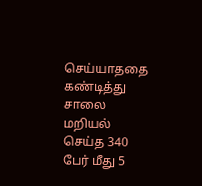செய்யாததை கண்டித்து சாலை மறியல் செய்த 340 பேர் மீது 5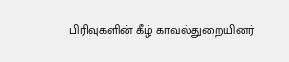பிரிவுகளின் கீழ் காவல்துறையினர்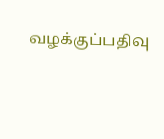வழக்குப்பதிவு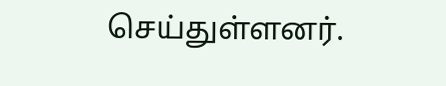செய்துள்ளனர்.